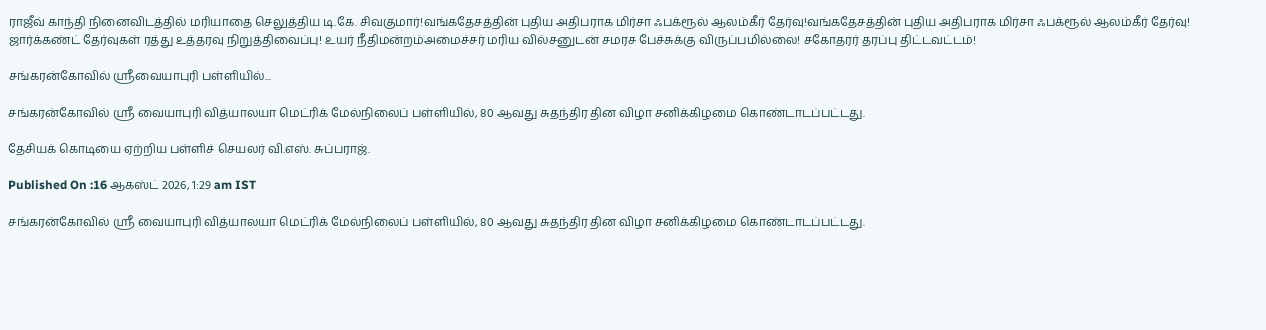ராஜீவ் காந்தி நினைவிடத்தில் மரியாதை செலுத்திய டி.கே. சிவகுமார்!வங்கதேசத்தின் புதிய அதிபராக மிர்சா ஃபக்ரூல் ஆலம்கீர் தேர்வு!வங்கதேசத்தின் புதிய அதிபராக மிர்சா ஃபக்ரூல் ஆலம்கீர் தேர்வு! ஜார்க்கண்ட் தேர்வுகள் ரத்து உத்தரவு நிறுத்திவைப்பு! உயர் நீதிமன்றம்அமைச்சர் மரிய வில்சனுடன் சமரச பேச்சுக்கு விருப்பமில்லை! சகோதரர் தரப்பு திட்டவட்டம்!

சங்கரன்கோவில் ஸ்ரீவையாபுரி பள்ளியில்...

சங்கரன்கோவில் ஸ்ரீ வையாபுரி வித்யாலயா மெட்ரிக் மேல்நிலைப் பள்ளியில், 80 ஆவது சுதந்திர தின விழா சனிக்கிழமை கொண்டாடப்பட்டது.

தேசியக் கொடியை ஏற்றிய பள்ளிச் செயலர் வி.எஸ். சுப்பராஜ்.

Published On :16 ஆகஸ்ட் 2026, 1:29 am IST

சங்கரன்கோவில் ஸ்ரீ வையாபுரி வித்யாலயா மெட்ரிக் மேல்நிலைப் பள்ளியில், 80 ஆவது சுதந்திர தின விழா சனிக்கிழமை கொண்டாடப்பட்டது.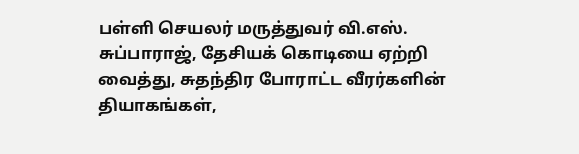பள்ளி செயலர் மருத்துவர் வி.எஸ். சுப்பாராஜ், தேசியக் கொடியை ஏற்றி வைத்து, சுதந்திர போராட்ட வீரர்களின் தியாகங்கள்,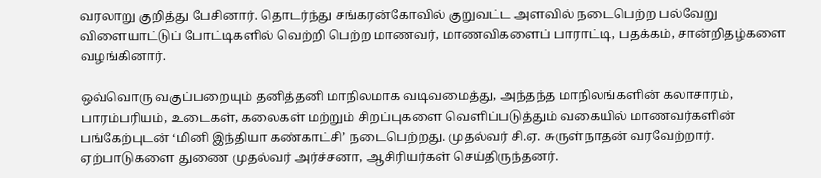வரலாறு குறித்து பேசினார். தொடர்ந்து சங்கரன்கோவில் குறுவட்ட அளவில் நடைபெற்ற பல்வேறு விளையாட்டுப் போட்டிகளில் வெற்றி பெற்ற மாணவர், மாணவிகளைப் பாராட்டி, பதக்கம், சான்றிதழ்களை வழங்கினார்.

ஒவ்வொரு வகுப்பறையும் தனித்தனி மாநிலமாக வடிவமைத்து, அந்தந்த மாநிலங்களின் கலாசாரம், பாரம்பரியம், உடைகள், கலைகள் மற்றும் சிறப்புகளை வெளிப்படுத்தும் வகையில் மாணவர்களின் பங்கேற்புடன் ‘மினி இந்தியா கண்காட்சி’ நடைபெற்றது. முதல்வர் சி.ஏ. சுருள்நாதன் வரவேற்றார். ஏற்பாடுகளை துணை முதல்வர் அர்ச்சனா, ஆசிரியர்கள் செய்திருந்தனர்.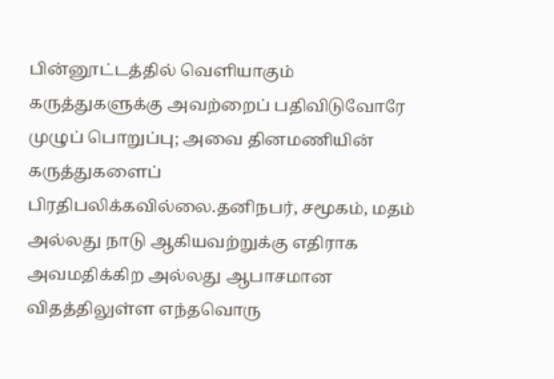பின்னூட்டத்தில் வெளியாகும் கருத்துகளுக்கு அவற்றைப் பதிவிடுவோரே முழுப் பொறுப்பு; அவை தினமணியின் கருத்துகளைப் பிரதிபலிக்கவில்லை.தனிநபர், சமூகம், மதம் அல்லது நாடு ஆகியவற்றுக்கு எதிராக அவமதிக்கிற அல்லது ஆபாசமான விதத்திலுள்ள எந்தவொரு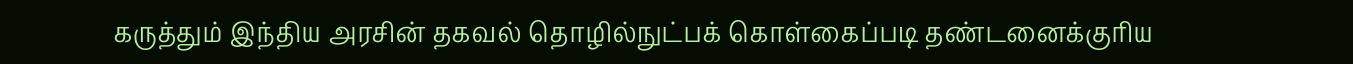கருத்தும் இந்திய அரசின் தகவல் தொழில்நுட்பக் கொள்கைப்படி தண்டனைக்குரிய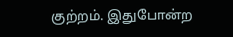குற்றம். இதுபோன்ற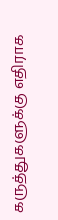கருத்துகளுக்கு எதிராக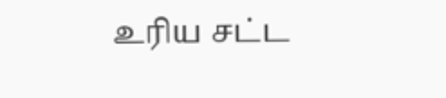உரிய சட்ட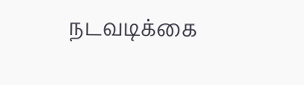நடவடிக்கை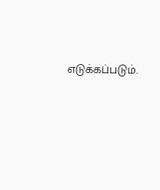எடுக்கப்படும்.